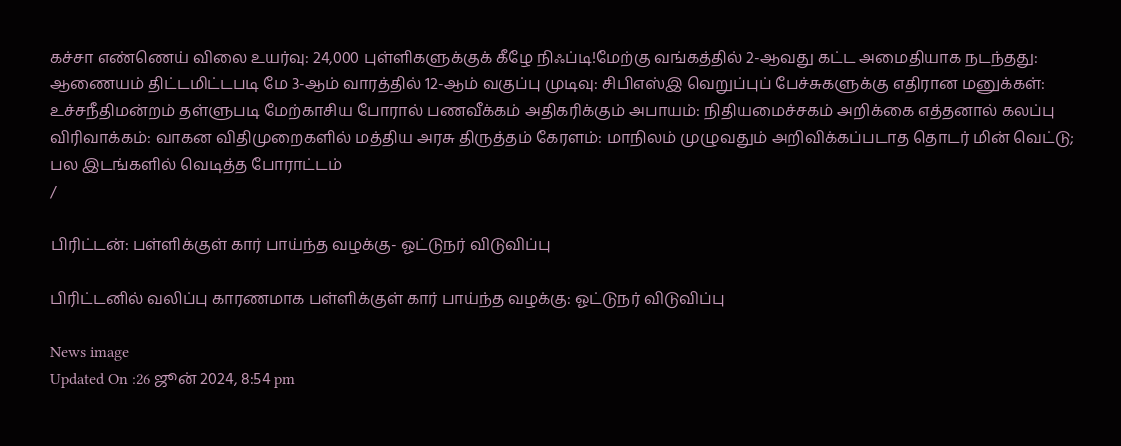கச்சா எண்ணெய் விலை உயர்வு: 24,000 புள்ளிகளுக்குக் கீழே நிஃப்டி!மேற்கு வங்கத்தில் 2-ஆவது கட்ட அமைதியாக நடந்தது: ஆணையம் திட்டமிட்டபடி மே 3-ஆம் வாரத்தில் 12-ஆம் வகுப்பு முடிவு: சிபிஎஸ்இ வெறுப்புப் பேச்சுகளுக்கு எதிரான மனுக்கள்: உச்சநீதிமன்றம் தள்ளுபடி மேற்காசிய போரால் பணவீக்கம் அதிகரிக்கும் அபாயம்: நிதியமைச்சகம் அறிக்கை எத்தனால் கலப்பு விரிவாக்கம்: வாகன விதிமுறைகளில் மத்திய அரசு திருத்தம் கேரளம்: மாநிலம் முழுவதும் அறிவிக்கப்படாத தொடர் மின் வெட்டு; பல இடங்களில் வெடித்த போராட்டம்
/

பிரிட்டன்: பள்ளிக்குள் கார் பாய்ந்த வழக்கு- ஓட்டுநர் விடுவிப்பு

பிரிட்டனில் வலிப்பு காரணமாக பள்ளிக்குள் கார் பாய்ந்த வழக்கு: ஓட்டுநர் விடுவிப்பு

News image
Updated On :26 ஜூன் 2024, 8:54 pm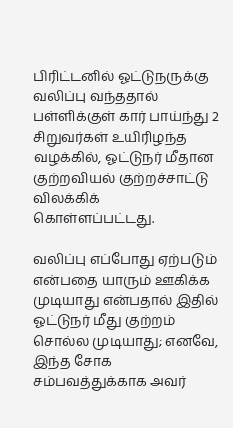பிரிட்டனில் ஓட்டுநருக்கு வலிப்பு வந்ததால் பள்ளிக்குள் கார் பாய்ந்து 2 சிறுவர்கள் உயிரிழந்த வழக்கில், ஓட்டுநர் மீதான குற்றவியல் குற்றச்சாட்டு விலக்கிக் கொள்ளப்பட்டது.

வலிப்பு எப்போது ஏற்படும் என்பதை யாரும் ஊகிக்க முடியாது என்பதால் இதில் ஓட்டுநர் மீது குற்றம் சொல்ல முடியாது; எனவே, இந்த சோக சம்பவத்துக்காக அவர்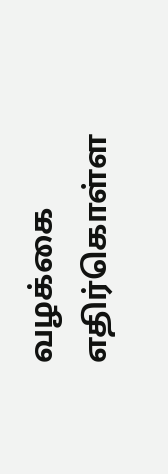வழக்கை எதிர்கொள்ள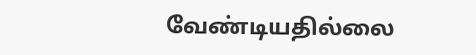வேண்டியதில்லை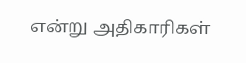என்று அதிகாரிகள்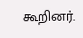கூறினர்.